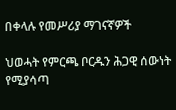በቀላሉ የመሥሪያ ማገናኛዎች

ህወሓት የምርጫ ቦርዱን ሕጋዊ ሰውነት የሚያሳጣ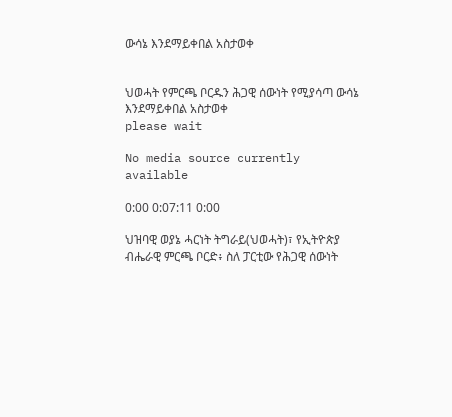ውሳኔ እንደማይቀበል አስታወቀ


ህወሓት የምርጫ ቦርዱን ሕጋዊ ሰውነት የሚያሳጣ ውሳኔ እንደማይቀበል አስታወቀ
please wait

No media source currently available

0:00 0:07:11 0:00

ህዝባዊ ወያኔ ሓርነት ትግራይ(ህወሓት)፣ የኢትዮጵያ ብሔራዊ ምርጫ ቦርድ፥ ስለ ፓርቲው የሕጋዊ ሰውነት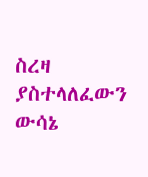ስረዛ ያስተላለፈውን ውሳኔ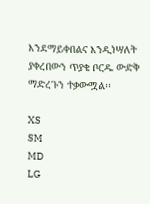እንደማይቀበልና እንዲነሣለት ያቀረበውን ጥያቄ ቦርዱ ውድቅ ማድረጉን ተቃውሟል፡፡

XS
SM
MD
LG